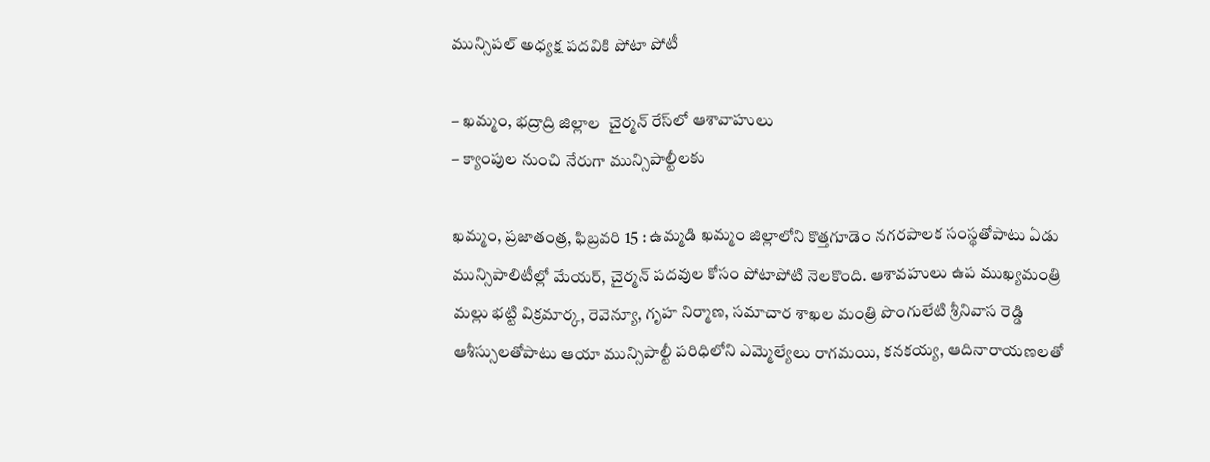మున్సిపల్ అధ్యక్ష ప‌ద‌వికి పోటా పోటీ

– ఖమ్మం, భద్రాద్రి జిల్లాల  చైర్మన్ రేస్‌లో ఆశావాహులు
– క్యాంపుల నుంచి నేరుగా మున్సిపాల్టీలకు

ఖమ్మం, ప్రజాతంత్ర, ఫిబ్రవరి 15 : ఉమ్మడి ఖమ్మం జిల్లాలోని కొత్తగూడెం నగరపాలక సంస్థతోపాటు ఏడు మున్సిపాలిటీల్లో మేయర్, చైర్మ‌న్ పదవుల కోసం పోటాపోటి నెల‌కొంది. ఆశావహులు ఉప ముఖ్యమంత్రి మల్లు భట్టి విక్రమార్క, రెవెన్యూ, గృహ నిర్మాణ, సమాచార శాఖల మంత్రి పొంగులేటి శ్రీనివాస రెడ్డి ఆశీస్సులతోపాటు ఆయా మున్సిపాల్టీ పరిధిలోని ఎమ్మెల్యేలు రాగమయి, కనకయ్య, ఆదినారాయణల‌తో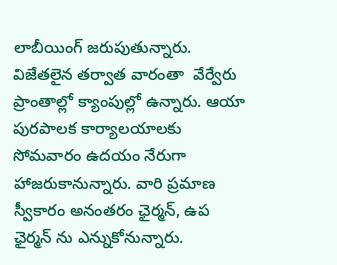లాబీయింగ్ జరుపుతున్నారు. విజేతలైన తర్వాత వారంతా  వేర్వేరు ప్రాంతాల్లో క్యాంపుల్లో ఉన్నారు. ఆయా పురపాలక కార్యాలయాలకు సోమవారం ఉదయం నేరుగా హాజరుకానున్నారు. వారి ప్రమాణ స్వీకారం అనంత‌రం ఛైర్మన్, ఉప ఛైర్మన్ ను ఎన్నుకోనున్నారు.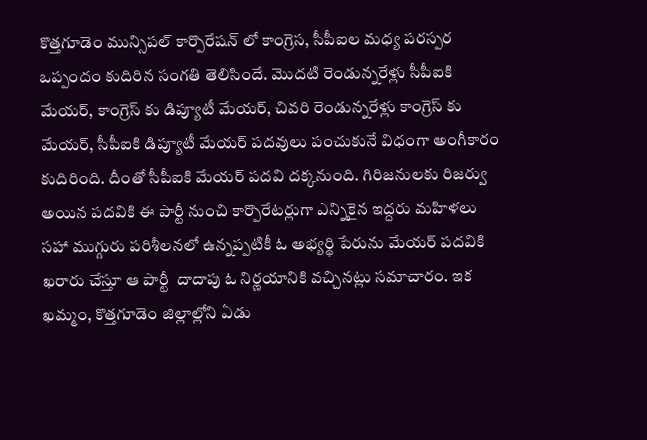కొత్తగూడెం మున్సిపల్ కార్పొరేషన్ లో కాంగ్రెస, సీపీఐల మధ్య పరస్పర ఒప్పందం కుదిరిన సంగతి తెలిసిందే. మొదటి రెండున్నరేళ్లు సీపీఐకి మేయర్, కాంగ్రెస్ కు డిప్యూటీ మేయర్, చివరి రెండున్నరేళ్లు కాంగ్రెస్ కు మేయర్, సీపీఐకి డిప్యూటీ మేయర్ పదవులు పంచుకునే విధంగా అంగీకారం కుదిరింది. దీంతో సీపీఐకి మేయర్ పదవి దక్కనుంది. గిరిజనులకు రిజర్వు అయిన పదవికి ఈ పార్టీ నుంచి కార్పొరేటర్లుగా ఎన్నికైన ఇద్దరు మహిళలు సహా ముగ్గురు పరిశీలనలో ఉన్నప్పటికీ ఓ అభ్యర్థి పేరును మేయర్ పదవికి ఖరారు చేస్తూ ఆ పార్టీ  దాదాపు ఓ నిర్ణయానికి వచ్చినట్లు సమాచారం. ఇక ఖమ్మం, కొత్తగూడెం జిల్లాల్లోని ఏడు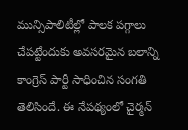మున్సిపాలిటీల్లో పాలక పగ్గాలు చేపట్టేందుకు అవసరమైన బలాన్ని కాంగ్రెస్ పార్టీ సాధించిన సంగతి తెలిసిందే. ఈ నేపథ్యంలో చైర్మన్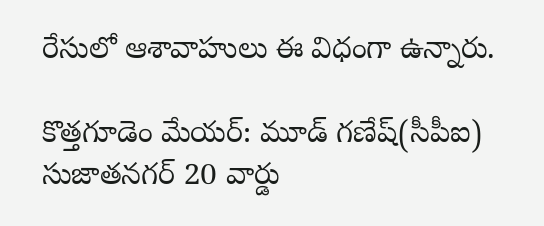రేసులో ఆశావాహులు ఈ విధంగా ఉన్నారు.

కొత్తగూడెం మేయర్: మూడ్ గణేష్(సీపీఐ) సుజాతనగర్ 20 వార్డు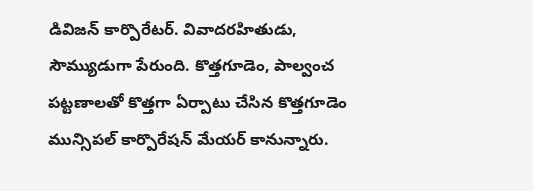డివిజన్ కార్పొరేటర్. వివాదరహితుడు, సౌమ్యుడుగా పేరుంది. కొత్తగూడెం, పాల్వంచ పట్టణాలతో కొత్తగా ఏర్పాటు చేసిన కొత్తగూడెం మున్సిపల్ కార్పొరేషన్ మేయర్ కానున్నారు.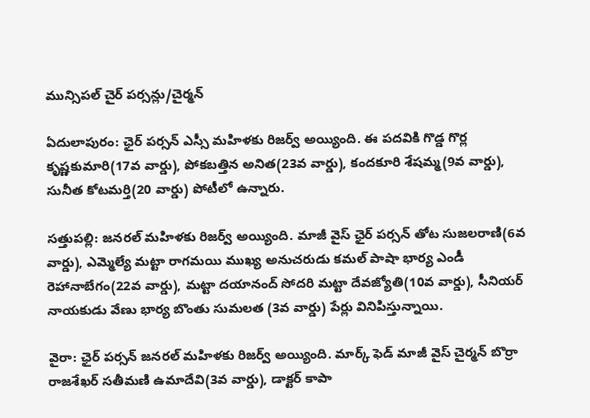మున్సిపల్ చైర్ పర్సన్లు/చైర్మన్

ఏదులాపురం: ఛైర్ పర్సన్ ఎస్సీ మహిళకు రిజర్వ్ అయ్యింది. ఈ పదవికి గొడ్డ గొర్ల కృష్ణకుమారి(17వ వార్డు), పోకబత్తిన అనిత(23వ వార్డు), కందకూరి శేషమ్మ(9వ వార్డు), సునీత కోటమర్తి(20 వార్డు) పోటీలో ఉన్నారు.

సత్తుపల్లి: జనరల్ మహిళకు రిజర్వ్ అయ్యింది. మాజీ వైస్ ఛైర్ పర్సన్ తోట సుజలరాణి(6వ వార్డు), ఎమ్మెల్యే మట్టా రాగమయి ముఖ్య అనుచరుడు కమల్ పాషా భార్య ఎండీ రెహానాబేగం(22వ వార్డు), మట్టా దయానంద్ సోదరి మట్టా దేవజ్యోతి(10వ వార్డు), సీనియర్ నాయకుడు వేణు భార్య బొంతు సుమలత (3వ వార్డు) పేర్లు వినిపిస్తున్నాయి.

వైరా: ఛైర్ పర్సన్ జనరల్ మహిళకు రిజర్వ్ అయ్యింది. మార్క్ ఫెడ్ మాజీ వైస్ చైర్మన్ బొర్రా రాజశేఖర్ సతీమణి ఉమాదేవి(3వ వార్డు), డాక్టర్ కాపా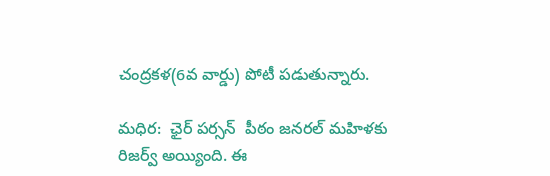చంద్రకళ(6వ వార్డు) పోటీ పడుతున్నారు.

మధిర:  ఛైర్ పర్సన్  పీఠం జనరల్ మహిళకు రిజర్వ్ అయ్యింది. ఈ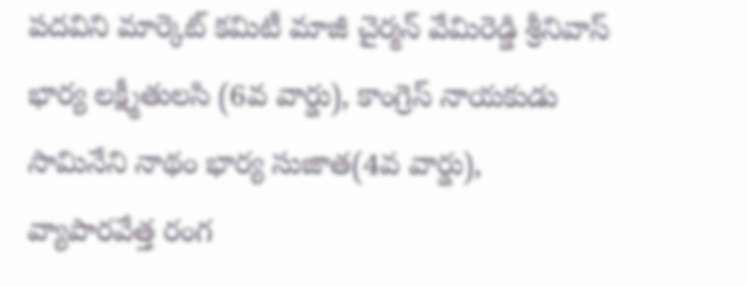పదవిని మార్కెట్ కమిటీ మాజీ చైర్మన్ వేమిరెడ్డి శ్రీనివాస్ భార్య లక్ష్మీతులసి (6వ వార్డు), కాంగ్రెస్ నాయకుడు సామినేని నాథం భార్య సుజాత(4వ వార్డు), వ్యాపారవేత్త రంగ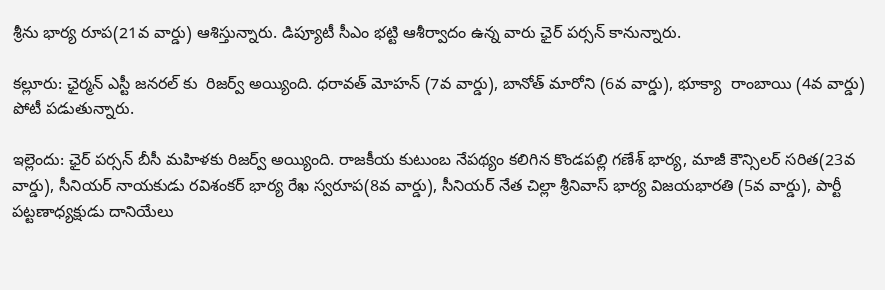శ్రీను భార్య రూప(21వ వార్డు) ఆశిస్తున్నారు. డిప్యూటీ సీఎం భట్టి ఆశీర్వాదం ఉన్న వారు ఛైర్ పర్సన్ కానున్నారు.

కల్లూరు: ఛైర్మన్ ఎస్టీ జనరల్ కు  రిజర్వ్ అయ్యింది. ధరావత్ మోహన్ (7వ వార్డు), బానోత్ మారోని (6వ వార్డు), భూక్యా  రాంబాయి (4వ వార్డు) పోటీ పడుతున్నారు.

ఇల్లెందు: ఛైర్ పర్సన్ బీసీ మహిళకు రిజర్వ్ అయ్యింది. రాజకీయ కుటుంబ నేపథ్యం కలిగిన కొండపల్లి గణేశ్ భార్య, మాజీ కౌన్సిలర్ సరిత(23వ వార్డు), సీనియర్ నాయకుడు రవిశంకర్ భార్య రేఖ స్వరూప(8వ వార్డు), సీనియర్ నేత చిల్లా శ్రీనివాస్ భార్య విజయభారతి (5వ వార్డు), పార్టీ పట్టణాధ్యక్షుడు దానియేలు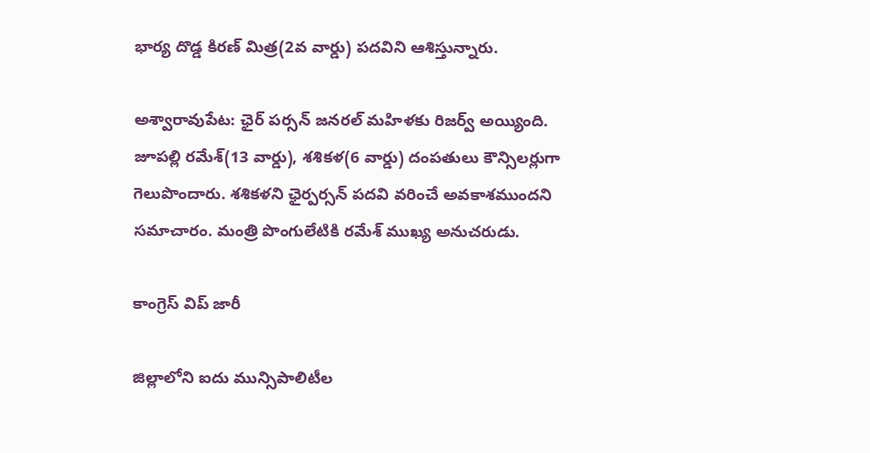భార్య దొడ్డ కిరణ్ మిత్ర(2వ వార్డు) పదవిని ఆశిస్తున్నారు.

అశ్వారావుపేట: ఛైర్ పర్సన్ జనరల్ మహిళకు రిజర్వ్ అయ్యింది. జూపల్లి రమేశ్(13 వార్డు), శశికళ(6 వార్డు) దంపతులు కౌన్సిలర్లుగా గెలుపొందారు. శశికళని ఛైర్పర్సన్ పదవి వరించే అవకాశముందని సమాచారం. మంత్రి పొంగులేటికి రమేశ్ ముఖ్య అనుచరుడు.

కాంగ్రెస్ విప్ జారీ

జిల్లాలోని ఐదు మున్సిపాలిటీల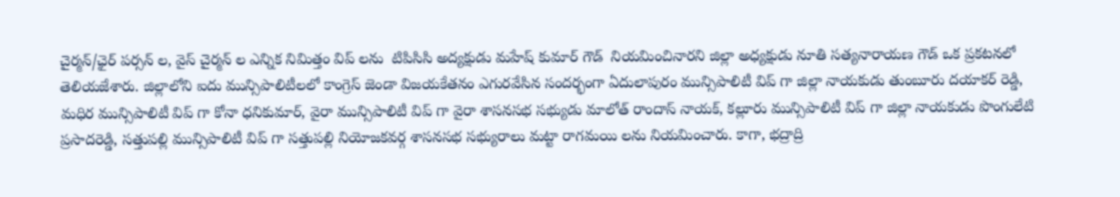చైర్మన్/ఛైర్ పర్సన్ ల, వైస్ చైర్మన్ ల ఎన్నిక‌ నిమిత్తం విప్ లను  టిపిసిసి అద్యక్షుడు మహేష్ కుమార్ గౌడ్  నియమించినారని జిల్లా అధ్యక్షుడు నూతి సత్యనారాయణ గౌడ్ ఒక ప్రకటనలో తెలియజేశారు. జిల్లాలోని ఐదు మున్సిపాలిటీలలో కాంగ్రెస్ జెండా విజయకేతనం ఎగురవేసిన సందర్భంగా ఏదులాపురం మున్సిపాలిటీ విప్ గా జిల్లా నాయకుడు తుంబూరు దయాకర్ రెడ్డి, మధిర మున్సిపాలిటీ విప్ గా కోనా ధనికుమార్, వైరా మున్సిపాలిటీ విప్ గా వైరా శాసనసభ సభ్యుడు మాలోత్ రాందాస్ నాయక్, కల్లూరు మున్సిపాలిటీ విప్ గా జిల్లా నాయకుడు పొంగులేటి ప్రసాదరెడ్డి, సత్తుపల్లి మున్సిపాలిటీ విప్ గా సత్తుపల్లి నియోజకవర్గ శాసనసభ సభ్యురాలు మట్టా రాగమయి లను నియమించారు. కాగా, భద్రాద్రి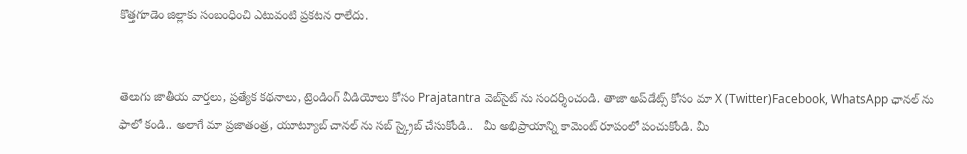కొత్తగూడెం జిల్లాకు సంబంధించి ఎటువంటి ప్రకటన రాలేదు.


తెలుగు జాతీయ వార్తలు, ప్రత్యేక కథనాలు, ట్రెండింగ్ వీడియోలు కోసం Prajatantra వెబ్‌సైట్ ను సందర్శించండి. తాజా అప్‌డేట్స్ కోసం మా X (Twitter)Facebook, WhatsApp ఛానల్ ను ఫాలో కండి.. అలాగే మా ప్రజాతంత్ర, యూట్యూబ్ చానల్ ను సబ్ స్క్రైబ్ చేసుకోండి..   మీ అభిప్రాయాన్ని కామెంట్ రూపంలో పంచుకోండి. మీ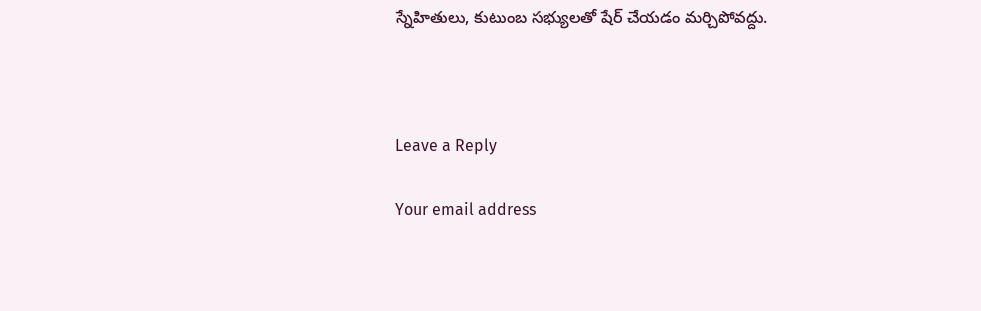స్నేహితులు, కుటుంబ సభ్యులతో షేర్ చేయడం మర్చిపోవద్దు.



Leave a Reply

Your email address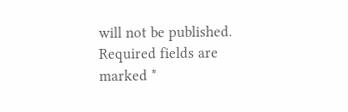will not be published. Required fields are marked *